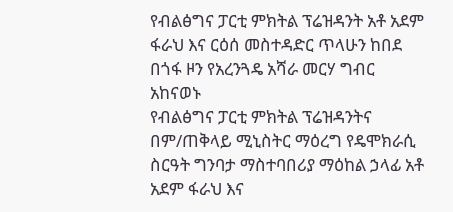የብልፅግና ፓርቲ ምክትል ፕሬዝዳንት አቶ አደም ፋራህ እና ርዕሰ መስተዳድር ጥላሁን ከበደ በጎፋ ዞን የአረንጓዴ አሻራ መርሃ ግብር አከናወኑ
የብልፅግና ፓርቲ ምክትል ፕሬዝዳንትና በም/ጠቅላይ ሚኒስትር ማዕረግ የዴሞክራሲ ስርዓት ግንባታ ማስተባበሪያ ማዕከል ኃላፊ አቶ አደም ፋራህ እና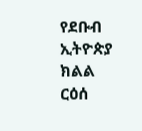የደቡብ ኢትዮጵያ ክልል ርዕሰ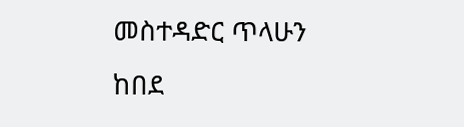መስተዳድር ጥላሁን ከበደ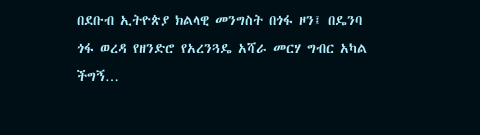በደቡብ ኢትዮጵያ ክልላዊ መንግስት በጎፋ ዞን፤ በዴንባ ጎፋ ወረዳ የዘንድሮ የአረንጓዴ አሻራ መርሃ ግብር አካል ችግኝ…